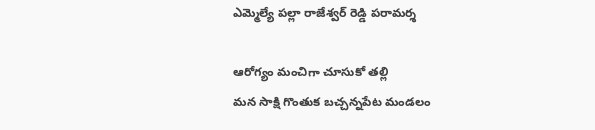ఎమ్మెల్యే పల్లా రాజేశ్వర్ రెడ్డి పరామర్శ

ఆరోగ్యం మంచిగా చూసుకో తల్లి
మన సాక్షి గొంతుక బచ్చన్నపేట మండలం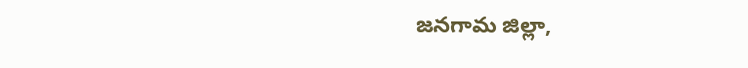జనగామ జిల్లా,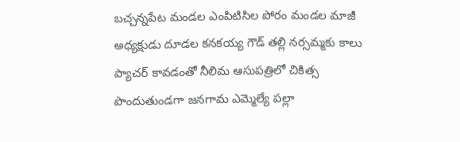బచ్చన్నపేట మండల ఎంపిటిసిల పోరం మండల మాజీ అధ్యక్షుడు దూడల కనకయ్య గౌడ్ తల్లి నర్సమ్మకు కాలు ప్యాచర్ కావడంతో నీలిమ ఆసుపత్రిలో చికిత్స పొందుతుండగా జనగామ ఎమ్మెల్యే పల్లా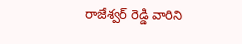రాజేశ్వర్ రెడ్డి వారిని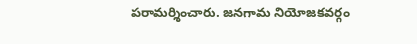పరామర్శించారు. జనగామ నియోజకవర్గం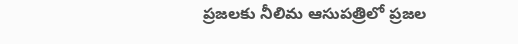ప్రజలకు నీలిమ ఆసుపత్రిలో ప్రజల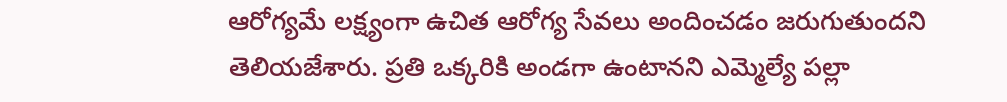ఆరోగ్యమే లక్ష్యంగా ఉచిత ఆరోగ్య సేవలు అందించడం జరుగుతుందని తెలియజేశారు. ప్రతి ఒక్కరికి అండగా ఉంటానని ఎమ్మెల్యే పల్లా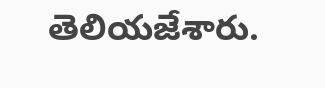తెలియజేశారు.